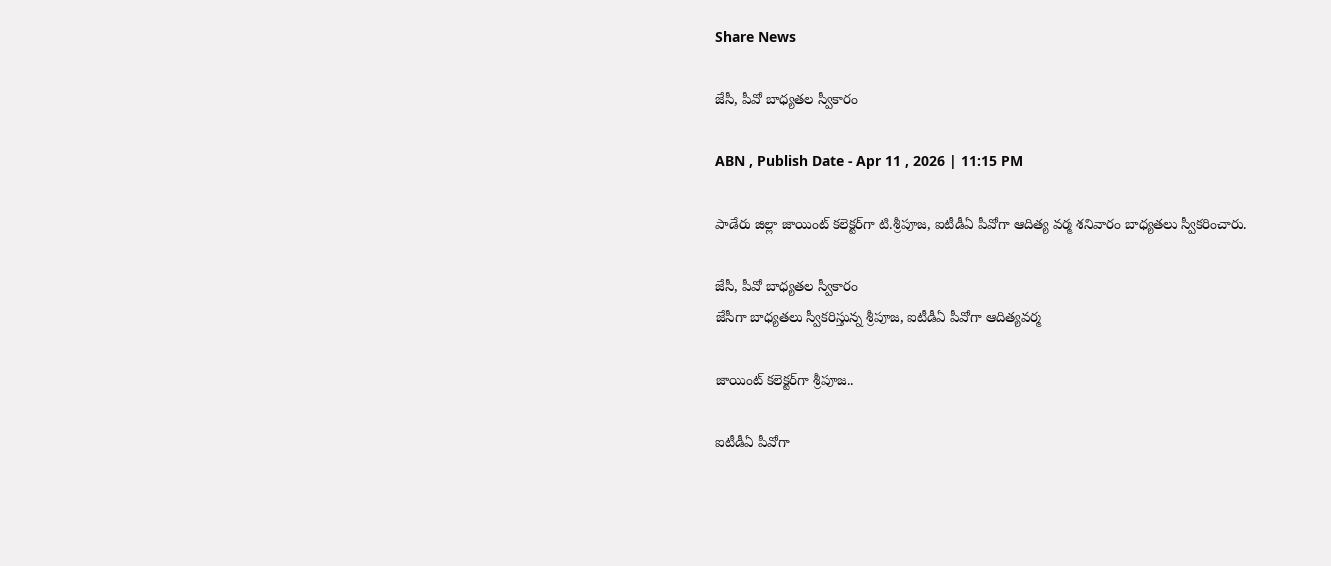Share News

జేసీ, పీవో బాధ్యతల స్వీకారం

ABN , Publish Date - Apr 11 , 2026 | 11:15 PM

పాడేరు జిల్లా జాయింట్‌ కలెక్టర్‌గా టి.శ్రీపూజ, ఐటీడీఏ పీవోగా ఆదిత్య వర్మ శనివారం బాధ్యతలు స్వీకరించారు.

జేసీ, పీవో బాధ్యతల స్వీకారం
జేసీగా బాధ్యతలు స్వీకరిస్తున్న శ్రీపూజ, ఐటీడీఏ పీవోగా ఆదిత్యవర్మ

జాయింట్‌ కలెక్టర్‌గా శ్రీపూజ..

ఐటీడీఏ పీవోగా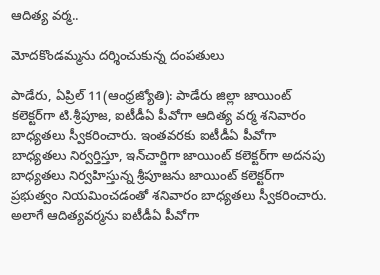ఆదిత్య వర్మ..

మోదకొండమ్మను దర్శించుకున్న దంపతులు

పాడేరు, ఏప్రిల్‌ 11(ఆంధ్రజ్యోతి): పాడేరు జిల్లా జాయింట్‌ కలెక్టర్‌గా టి.శ్రీపూజ, ఐటీడీఏ పీవోగా ఆదిత్య వర్మ శనివారం బాధ్యతలు స్వీకరించారు. ఇంతవరకు ఐటీడీఏ పీవోగా బాధ్యతలు నిర్వర్తిస్తూ, ఇన్‌చార్జిగా జాయింట్‌ కలెక్టర్‌గా అదనపు బాధ్యతలు నిర్వహిస్తున్న శ్రీపూజను జాయింట్‌ కలెక్టర్‌గా ప్రభుత్వం నియమించడంతో శనివారం బాధ్యతలు స్వీకరించారు. అలాగే ఆదిత్యవర్మను ఐటీడీఏ పీవోగా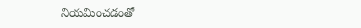నియమించడంతో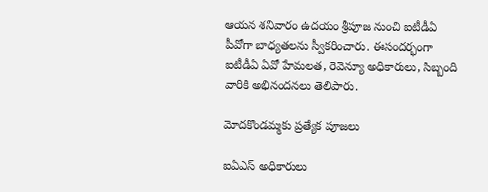ఆయన శనివారం ఉదయం శ్రీపూజ నుంచి ఐటీడీఏ పీవోగా బాధ్యతలను స్వీకరించారు. ఈసందర్భంగా ఐటీడీఏ ఏవో హేమలత, రెవెన్యూ అధికారులు, సిబ్బంది వారికి అభినందనలు తెలిపారు.

మోదకొండమ్మకు ప్రత్యేక పూజలు

ఐఏఎస్‌ అధికారులు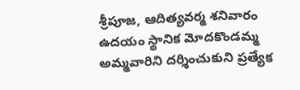శ్రీపూజ, ఆదిత్యవర్మ శనివారం ఉదయం స్థానిక మోదకొండమ్మ అమ్మవారిని దర్శించుకుని ప్రత్యేక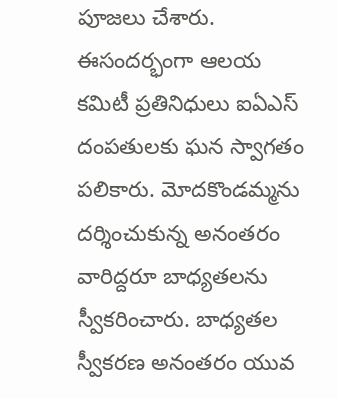పూజలు చేశారు. ఈసందర్భంగా ఆలయ కమిటీ ప్రతినిధులు ఐఏఎస్‌ దంపతులకు ఘన స్వాగతం పలికారు. మోదకొండమ్మను దర్శించుకున్న అనంతరం వారిద్దరూ బాధ్యతలను స్వీకరించారు. బాధ్యతల స్వీకరణ అనంతరం యువ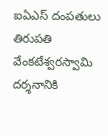ఐఏఎస్‌ దంపతులు తిరుపతి వేంకటేశ్వరస్వామి దర్శనానికి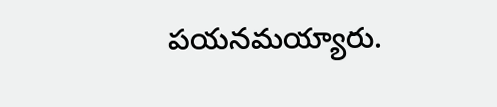పయనమయ్యారు.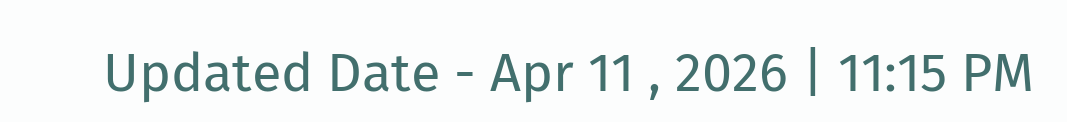Updated Date - Apr 11 , 2026 | 11:15 PM